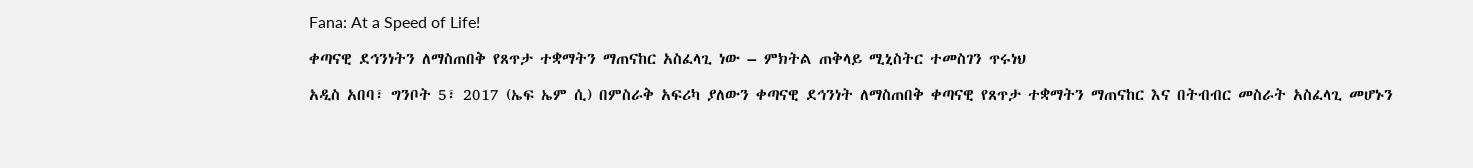Fana: At a Speed of Life!

ቀጣናዊ ደኅንነትን ለማስጠበቅ የጸጥታ ተቋማትን ማጠናከር አስፈላጊ ነው – ምክትል ጠቅላይ ሚኒስትር ተመስገን ጥሩነህ

አዲስ አበባ፣ ግንቦት 5፣ 2017 (ኤፍ ኤም ሲ) በምስራቅ አፍሪካ ያለውን ቀጣናዊ ደኅንነት ለማስጠበቅ ቀጣናዊ የጸጥታ ተቋማትን ማጠናከር እና በትብብር መስራት አስፈላጊ መሆኑን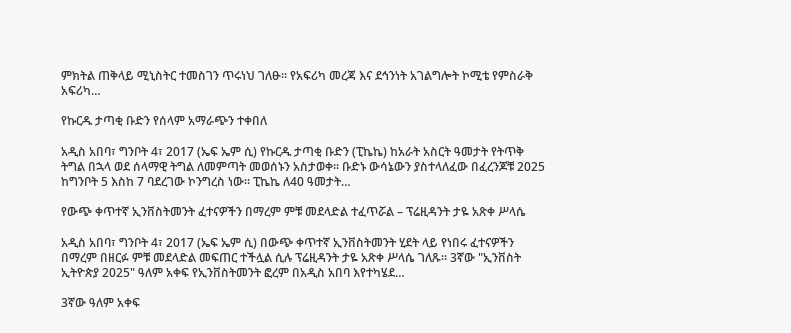ምክትል ጠቅላይ ሚኒስትር ተመስገን ጥሩነህ ገለፁ፡፡ የአፍሪካ መረጃ እና ደኅንነት አገልግሎት ኮሚቴ የምስራቅ አፍሪካ…

የኩርዱ ታጣቂ ቡድን የሰላም አማራጭን ተቀበለ

አዲስ አበባ፣ ግንቦት 4፣ 2017 (ኤፍ ኤም ሲ) የኩርዱ ታጣቂ ቡድን (ፒኬኬ) ከአራት አስርት ዓመታት የትጥቅ ትግል በኋላ ወደ ሰላማዊ ትግል ለመምጣት መወሰኑን አስታወቀ፡፡ ቡድኑ ውሳኔውን ያስተላለፈው በፈረንጆቹ 2025 ከግንቦት 5 እስከ 7 ባደረገው ኮንግረስ ነው። ፒኬኬ ለ40 ዓመታት…

የውጭ ቀጥተኛ ኢንቨስትመንት ፈተናዎችን በማረም ምቹ መደላድል ተፈጥሯል – ፕሬዚዳንት ታዬ አጽቀ ሥላሴ

አዲስ አበባ፣ ግንቦት 4፣ 2017 (ኤፍ ኤም ሲ) በውጭ ቀጥተኛ ኢንቨስትመንት ሂደት ላይ የነበሩ ፈተናዎችን በማረም በዘርፉ ምቹ መደላድል መፍጠር ተችሏል ሲሉ ፕሬዚዳንት ታዬ አጽቀ ሥላሴ ገለጹ። 3ኛው "ኢንቨስት ኢትዮጵያ 2025" ዓለም አቀፍ የኢንቨስትመንት ፎረም በአዲስ አበባ እየተካሄደ…

3ኛው ዓለም አቀፍ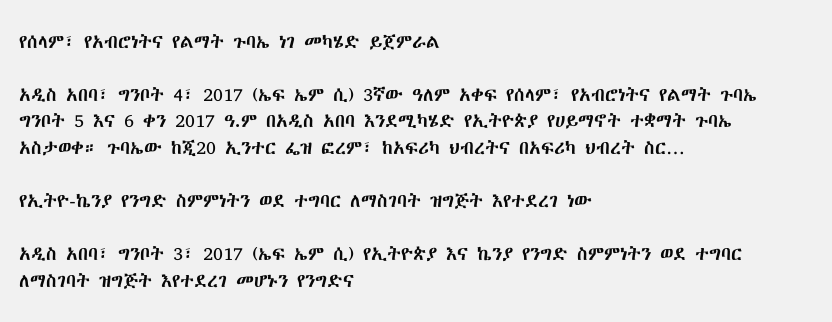የሰላም፣ የአብሮነትና የልማት ጉባኤ ነገ መካሄድ ይጀምራል

አዲስ አበባ፣ ግንቦት 4፣ 2017 (ኤፍ ኤም ሲ) 3ኛው ዓለም አቀፍ የሰላም፣ የአብሮነትና የልማት ጉባኤ ግንቦት 5 እና 6 ቀን 2017 ዓ.ም በአዲስ አበባ እንደሚካሄድ የኢትዮጵያ የሀይማኖት ተቋማት ጉባኤ አስታወቀ። ጉባኤው ከጂ20 ኢንተር ፌዝ ፎረም፣ ከአፍሪካ ህብረትና በአፍሪካ ህብረት ስር…

የኢትዮ-ኬንያ የንግድ ስምምነትን ወደ ተግባር ለማስገባት ዝግጅት እየተደረገ ነው

አዲስ አበባ፣ ግንቦት 3፣ 2017 (ኤፍ ኤም ሲ) የኢትዮጵያ እና ኬንያ የንግድ ስምምነትን ወደ ተግባር ለማስገባት ዝግጅት እየተደረገ መሆኑን የንግድና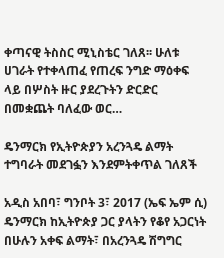ቀጣናዊ ትስስር ሚኒስቴር ገለጸ፡፡ ሁለቱ ሀገራት የተቀላጠፈ የጠረፍ ንግድ ማዕቀፍ ላይ በሦስት ዙር ያደረጉትን ድርድር በመቋጨት ባለፈው ወር…

ዴንማርክ የኢትዮጵያን አረንጓዴ ልማት ተግባራት መደገፏን እንደምትቀጥል ገለጸች

አዲስ አበባ፣ ግንቦት 3፣ 2017 (ኤፍ ኤም ሲ) ዴንማርክ ከኢትዮጵያ ጋር ያላትን የቆየ አጋርነት በሁሉን አቀፍ ልማት፣ በአረንጓዴ ሽግግር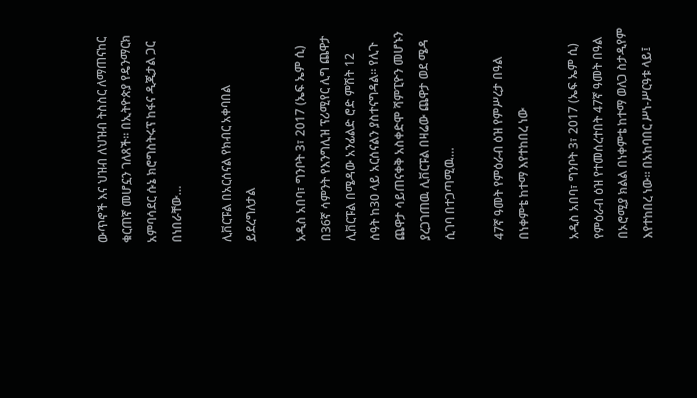ውጥኖች እና ህዝብ ለህዝብ ትስስር ለማጠናከር ቁርጠኛ መሆኗን ገለጸች፡፡ በኢትዮጵያ የዴንማርክ አምባሳደር ሱኔ ክሮግስትሩፕ ከፋና ዲጂታል ጋር በነበራቸው…

ሊቨርፑል በአርሰናል የክብር አቀባበል ይደረግለታል

አዲስ አበባ፣ ግንቦት 3፣ 2017 (ኤፍ ኤም ሲ) በ36ኛ ሳምንት የእንግሊዝ ፕሪሚየር ሊግ ጨዋታ ሊቨርፑል በሜዳው አንፊልድ ሮድ ምሽት 12 ሰዓት ከ30 ላይ አርሰናልን ያስተናግዳል። የሊጉ ጨዋታ ሳይጠናቀቅ አስቀድሞ ሻምፒዮን መሆኑን ያረጋገጠዉ ሊቨርፑል በዛሬው ጨዋታ ወደ ሜዳ ሲገባ በተጋጣሚዉ…

47ኛ ዓመት የምዕራብ ዕዝ የምሥረታ በዓል በነቀምቴ ከተማ እየተከበረ ነው

አዲስ አበባ፣ ግንቦት 3፣ 2017 (ኤፍ ኤም ሲ) የምዕራብ ዕዝ የተመሰረተበት 47ኛ ዓመት በዓል በኦሮሚያ ክልል በነቀምቴ ከተማ ወለጋ ስታዲየም እየተከበረ ነው። በአከባበር ሥነ-ሥርዓቱ ላይ፤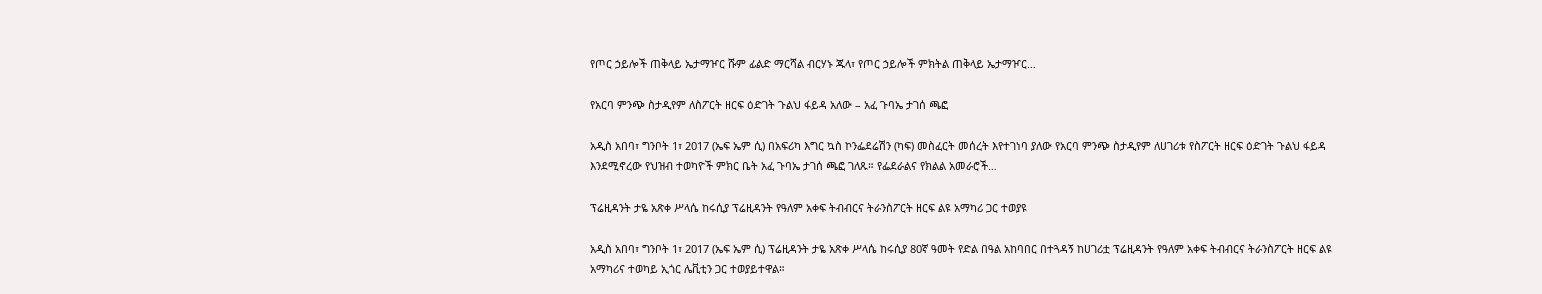የጦር ኃይሎች ጠቅላይ ኤታማዦር ሹም ፊልድ ማርሻል ብርሃኑ ጁላ፣ የጦር ኃይሎች ምክትል ጠቅላይ ኤታማዦር…

የአርባ ምንጭ ስታዲየም ለስፖርት ዘርፍ ዕድገት ጉልህ ፋይዳ አለው – አፈ ጉባኤ ታገሰ ጫፎ

አዲስ አበባ፣ ግንቦት 1፣ 2017 (ኤፍ ኤም ሲ) በአፍሪካ እግር ኳስ ኮንፌደሬሽን (ካፍ) መስፈርት መሰረት እየተገነባ ያለው የአርባ ምንጭ ስታዲየም ለሀገሪቱ የስፖርት ዘርፍ ዕድገት ጉልህ ፋይዳ እንደሚኖረው የህዝብ ተወካዮች ምክር ቤት አፈ ጉባኤ ታገሰ ጫፎ ገለጹ። የፌደራልና የክልል አመራሮች…

ፕሬዚዳንት ታዬ አጽቀ ሥላሴ ከሩሲያ ፕሬዚዳንት የዓለም አቀፍ ትብብርና ትራንስፖርት ዘርፍ ልዩ አማካሪ ጋር ተወያዩ

አዲስ አበባ፣ ግንቦት 1፣ 2017 (ኤፍ ኤም ሲ) ፕሬዚዳንት ታዬ አጽቀ ሥላሴ ከሩሲያ 80ኛ ዓመት የድል በዓል አከባበር በተጓዳኝ ከሀገሪቷ ፕሬዚዳንት የዓለም አቀፍ ትብብርና ትራንስፖርት ዘርፍ ልዩ አማካሪና ተወካይ ኢጎር ሌቪቲን ጋር ተወያይተዋል።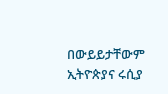በውይይታቸውም ኢትዮጵያና ሩሲያ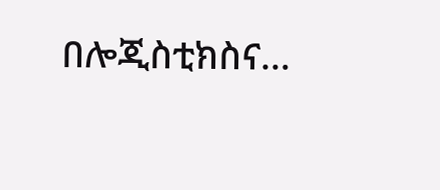በሎጂስቲክስና…